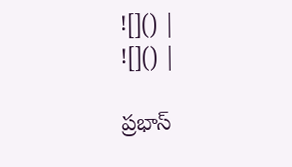![]() |
![]() |

ప్రభాస్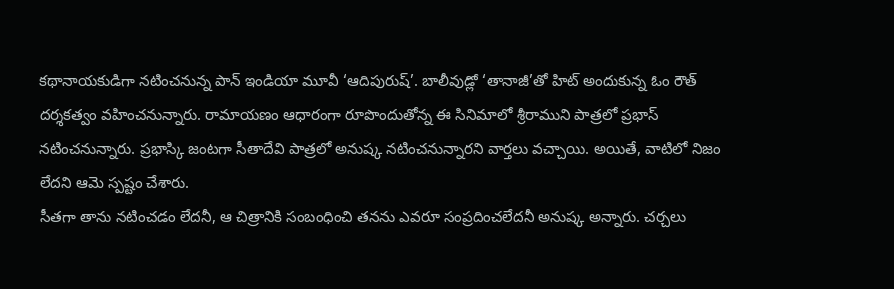కథానాయకుడిగా నటించనున్న పాన్ ఇండియా మూవీ ‘ఆదిపురుష్’. బాలీవుడ్లో ‘తానాజీ’తో హిట్ అందుకున్న ఓం రౌత్ దర్శకత్వం వహించనున్నారు. రామాయణం ఆధారంగా రూపొందుతోన్న ఈ సినిమాలో శ్రీరాముని పాత్రలో ప్రభాస్ నటించనున్నారు. ప్రభాస్కి జంటగా సీతాదేవి పాత్రలో అనుష్క నటించనున్నారని వార్తలు వచ్చాయి. అయితే, వాటిలో నిజం లేదని ఆమె స్పష్టం చేశారు.
సీతగా తాను నటించడం లేదనీ, ఆ చిత్రానికి సంబంధించి తనను ఎవరూ సంప్రదించలేదనీ అనుష్క అన్నారు. చర్చలు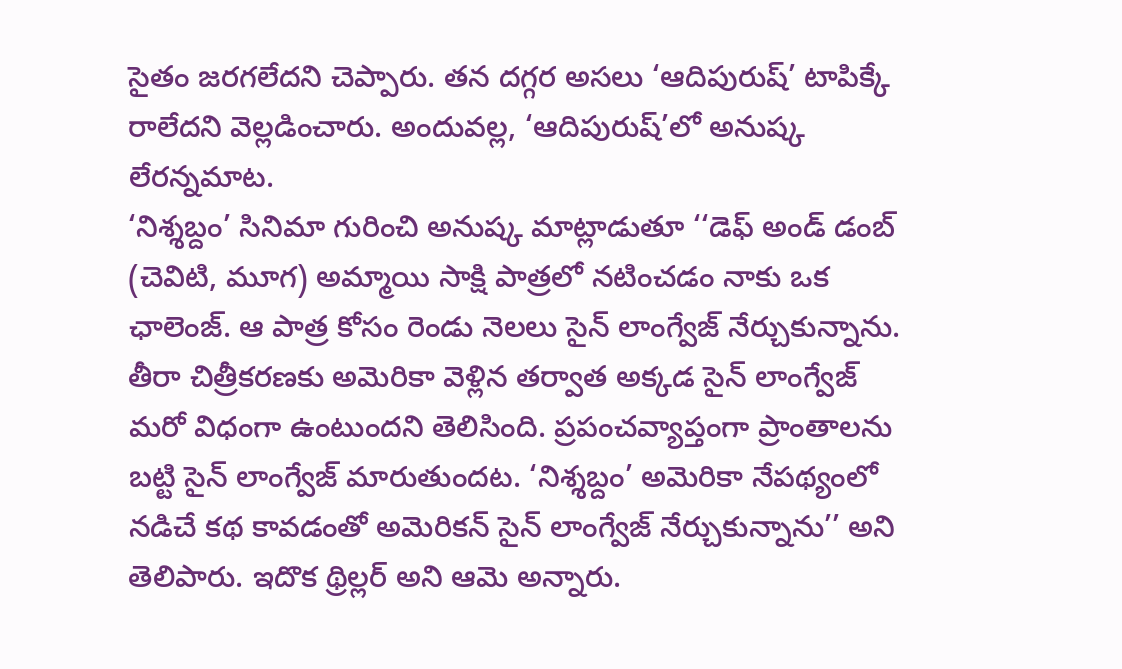సైతం జరగలేదని చెప్పారు. తన దగ్గర అసలు ‘ఆదిపురుష్’ టాపిక్కే రాలేదని వెల్లడించారు. అందువల్ల, ‘ఆదిపురుష్’లో అనుష్క లేరన్నమాట.
‘నిశ్శబ్దం’ సినిమా గురించి అనుష్క మాట్లాడుతూ ‘‘డెఫ్ అండ్ డంబ్ (చెవిటి, మూగ) అమ్మాయి సాక్షి పాత్రలో నటించడం నాకు ఒక ఛాలెంజ్. ఆ పాత్ర కోసం రెండు నెలలు సైన్ లాంగ్వేజ్ నేర్చుకున్నాను. తీరా చిత్రీకరణకు అమెరికా వెళ్లిన తర్వాత అక్కడ సైన్ లాంగ్వేజ్ మరో విధంగా ఉంటుందని తెలిసింది. ప్రపంచవ్యాప్తంగా ప్రాంతాలను బట్టి సైన్ లాంగ్వేజ్ మారుతుందట. ‘నిశ్శబ్దం’ అమెరికా నేపథ్యంలో నడిచే కథ కావడంతో అమెరికన్ సైన్ లాంగ్వేజ్ నేర్చుకున్నాను’’ అని తెలిపారు. ఇదొక థ్రిల్లర్ అని ఆమె అన్నారు.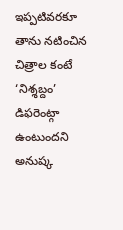ఇప్పటివరకూ తాను నటించిన చిత్రాల కంటే ‘నిశ్శబ్దం’ డిఫరెంట్గా ఉంటుందని అనుష్క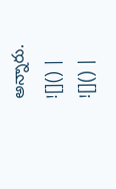అన్నారు.
![]() |
![]() |